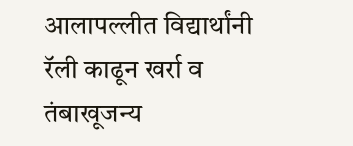आलापल्लीत विद्यार्थांनी रॅली काढून खर्रा व तंबाखूजन्य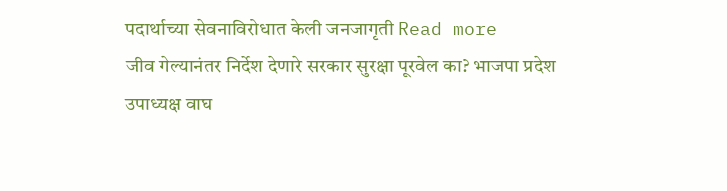पदार्थाच्या सेवनाविरोधात केली जनजागृती Read more
जीव गेल्यानंतर निर्देश देणारे सरकार सुरक्षा पूरवेल का? भाजपा प्रदेश उपाध्यक्ष वाघ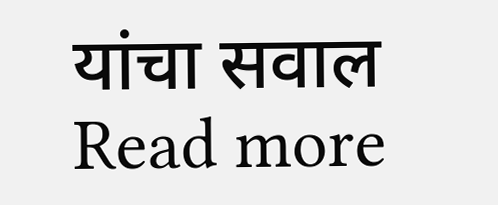यांचा सवाल Read more